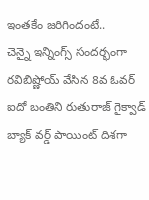ఇంతకేం జరిగిందంటే..
చెన్నై ఇన్నింగ్స్ సందర్భంగా రవిబిష్ణోయ్ వేసిన 8వ ఓవర్ ఐదో బంతిని రుతురాజ్ గైక్వాడ్ బ్యాక్ వర్డ్ పాయింట్ దిశగా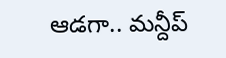ఆడగా.. మన్దీప్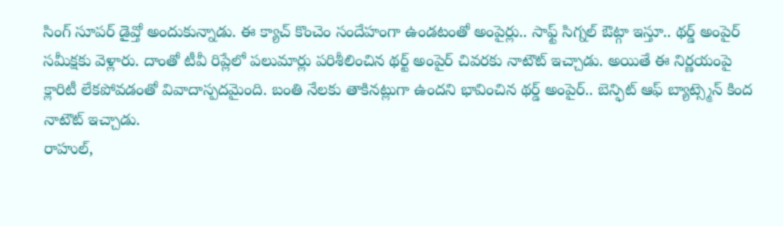సింగ్ సూపర్ డైవ్తో అందుకున్నాడు. ఈ క్యాచ్ కొంచెం సందేహంగా ఉండటంతో అంపైర్లు.. సాఫ్ట్ సిగ్నల్ ఔట్గా ఇస్తూ.. థర్డ్ అంపైర్ సమీక్షకు వెళ్లారు. దాంతో టీవీ రిప్లేలో పలుమార్లు పరిశీలించిన థర్ట్ అంపైర్ చివరకు నాటౌట్ ఇచ్చాడు. అయితే ఈ నిర్ణయంపై క్లారిటీ లేకపోవడంతో వివాదాస్పదమైంది. బంతి నేలకు తాకినట్లుగా ఉందని భావించిన థర్డ్ అంపైర్.. బెన్ఫిట్ ఆఫ్ బ్యాట్స్మెన్ కింద నాటౌట్ ఇచ్చాడు.
రాహుల్,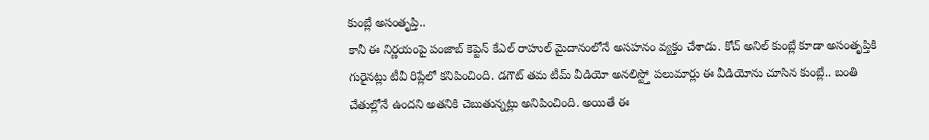కుంబ్లే అసంతృప్తి..
కానీ ఈ నిర్ణయంపై పంజాబ్ కెప్టెన్ కేఎల్ రాహుల్ మైదానంలోనే అసహనం వ్యక్తం చేశాడు. కోచ్ అనిల్ కుంబ్లే కూడా అసంతృప్తికి గురైనట్లు టీవీ రిప్లేలో కనిపించింది. డగౌట్ తమ టీమ్ వీడియో అనలిస్ట్తో పలుమార్లు ఈ వీడియోను చూసిన కుంబ్లే.. బంతి చేతుల్లోనే ఉందని అతనికి చెబుతున్నట్లు అనిపించింది. అయితే ఈ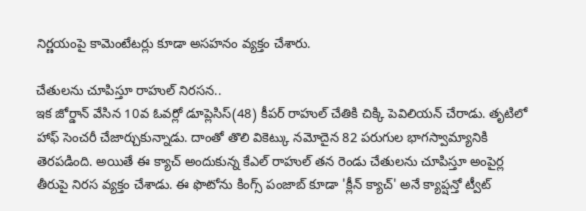నిర్ణయంపై కామెంటేటర్లు కూడా అసహనం వ్యక్తం చేశారు.

చేతులను చూపిస్తూ రాహుల్ నిరసన..
ఇక జోర్డాన్ వేసిన 10వ ఓవర్లో డూప్లెసిస్(48) కీపర్ రాహుల్ చేతికి చిక్కి పెవిలియన్ చేరాడు. తృటిలో హాఫ్ సెంచరీ చేజార్చుకున్నాడు. దాంతో తొలి వికెట్కు నమోదైన 82 పరుగుల భాగస్వామ్యానికి తెరపడింది. అయితే ఈ క్యాచ్ అందుకున్న కేఎల్ రాహుల్ తన రెండు చేతులను చూపిస్తూ అంపైర్ల తీరుపై నిరస వ్యక్తం చేశాడు. ఈ ఫొటోను కింగ్స్ పంజాబ్ కూడా 'క్లీన్ క్యాచ్' అనే క్యాప్షన్తో ట్వీట్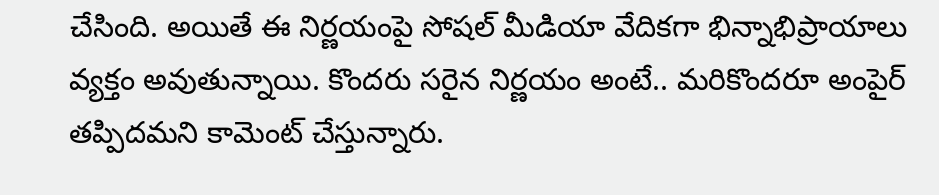చేసింది. అయితే ఈ నిర్ణయంపై సోషల్ మీడియా వేదికగా భిన్నాభిప్రాయాలు వ్యక్తం అవుతున్నాయి. కొందరు సరైన నిర్ణయం అంటే.. మరికొందరూ అంపైర్ తప్పిదమని కామెంట్ చేస్తున్నారు.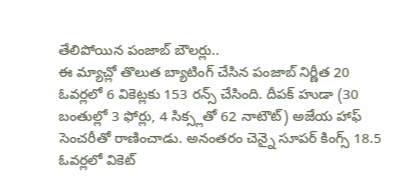తేలిపోయిన పంజాబ్ బౌలర్లు..
ఈ మ్యాచ్లో తొలుత బ్యాటింగ్ చేసిన పంజాబ్ నిర్ణీత 20 ఓవర్లలో 6 వికెట్లకు 153 రన్స్ చేసింది. దీపక్ హుడా (30 బంతుల్లో 3 ఫోర్లు, 4 సిక్స్లతో 62 నాటౌట్) అజేయ హాఫ్ సెంచరీతో రాణించాడు. అనంతరం చెన్నై సూపర్ కింగ్స్ 18.5 ఓవర్లలో వికెట్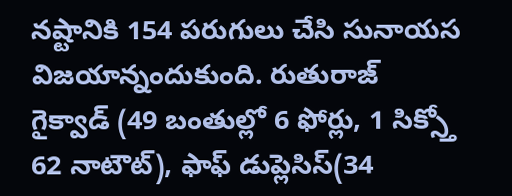నష్టానికి 154 పరుగులు చేసి సునాయస విజయాన్నందుకుంది. రుతురాజ్ గైక్వాడ్ (49 బంతుల్లో 6 ఫోర్లు, 1 సిక్స్తో 62 నాటౌట్), ఫాఫ్ డుప్లెసిస్(34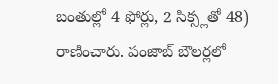బంతుల్లో 4 ఫోర్లు, 2 సిక్స్లతో 48) రాణించారు. పంజాబ్ బౌలర్లలో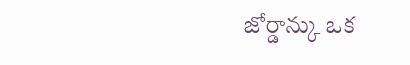జోర్డాన్కు ఒక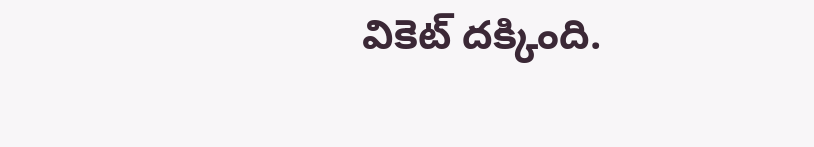వికెట్ దక్కింది.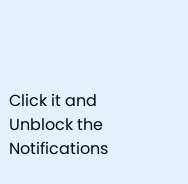Click it and Unblock the Notifications